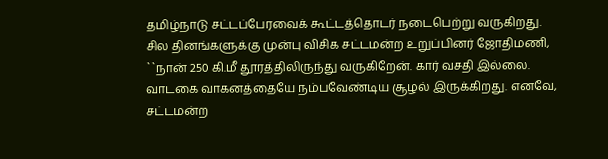தமிழ்நாடு சட்டப்பேரவைக் கூட்டத்தொடர் நடைபெற்று வருகிறது. சில தினங்களுக்கு முன்பு விசிக சட்டமன்ற உறுப்பினர் ஜோதிமணி, ``நான் 250 கி.மீ தூரத்திலிருந்து வருகிறேன். கார் வசதி இல்லை. வாடகை வாகனத்தையே நம்பவேண்டிய சூழல் இருக்கிறது. எனவே, சட்டமன்ற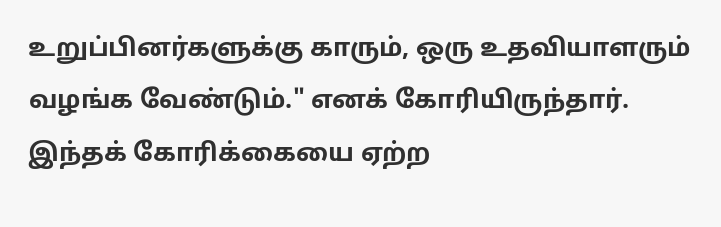உறுப்பினர்களுக்கு காரும், ஒரு உதவியாளரும் வழங்க வேண்டும்." எனக் கோரியிருந்தார். இந்தக் கோரிக்கையை ஏற்ற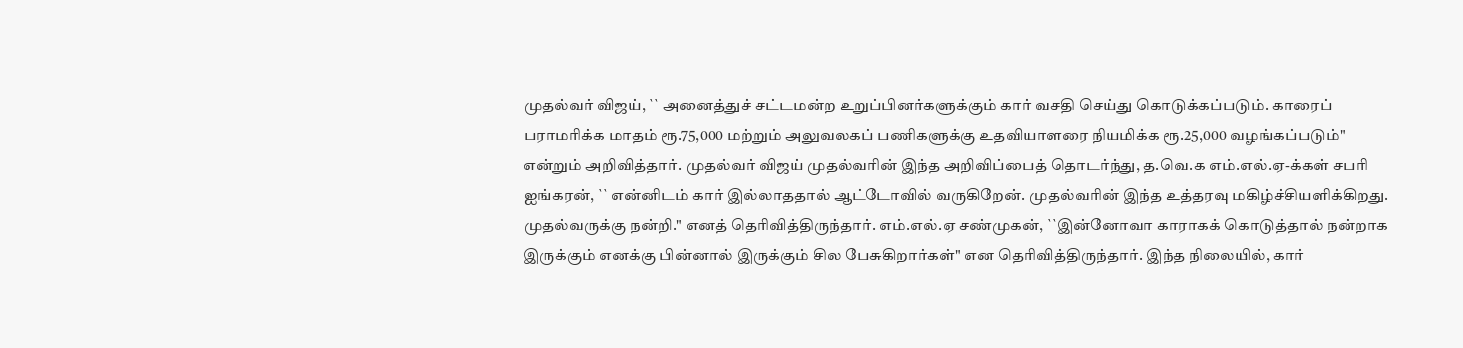முதல்வர் விஜய், `` அனைத்துச் சட்டமன்ற உறுப்பினர்களுக்கும் கார் வசதி செய்து கொடுக்கப்படும். காரைப் பராமரிக்க மாதம் ரூ.75,000 மற்றும் அலுவலகப் பணிகளுக்கு உதவியாளரை நியமிக்க ரூ.25,000 வழங்கப்படும்" என்றும் அறிவித்தார். முதல்வர் விஜய் முதல்வரின் இந்த அறிவிப்பைத் தொடர்ந்து, த.வெ.க எம்.எல்.ஏ-க்கள் சபரி ஐங்கரன், `` என்னிடம் கார் இல்லாததால் ஆட்டோவில் வருகிறேன். முதல்வரின் இந்த உத்தரவு மகிழ்ச்சியளிக்கிறது. முதல்வருக்கு நன்றி." எனத் தெரிவித்திருந்தார். எம்.எல்.ஏ சண்முகன், ``இன்னோவா காராகக் கொடுத்தால் நன்றாக இருக்கும் எனக்கு பின்னால் இருக்கும் சில பேசுகிறார்கள்" என தெரிவித்திருந்தார். இந்த நிலையில், கார்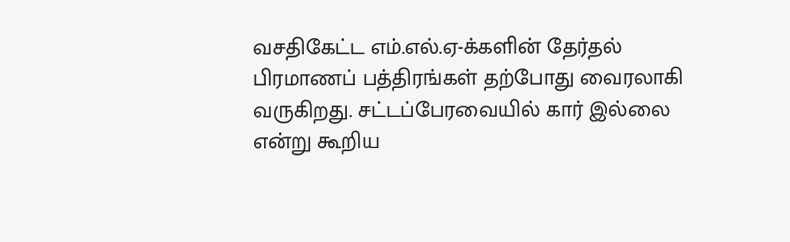வசதிகேட்ட எம்.எல்.ஏ-க்களின் தேர்தல் பிரமாணப் பத்திரங்கள் தற்போது வைரலாகி வருகிறது. சட்டப்பேரவையில் கார் இல்லை என்று கூறிய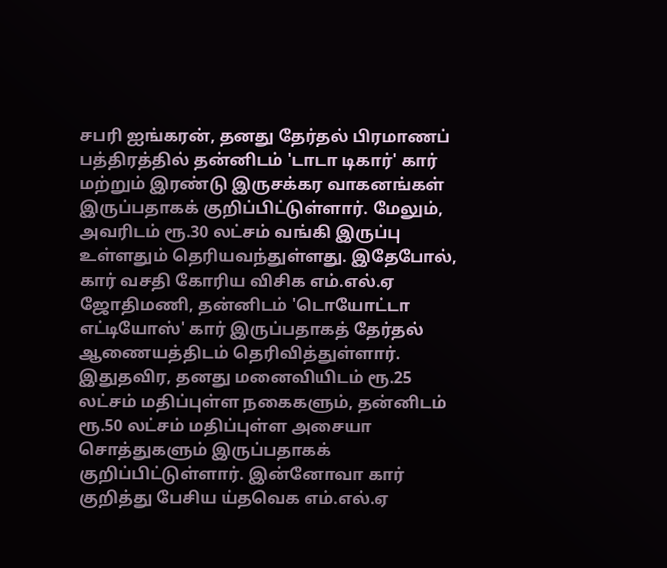சபரி ஐங்கரன், தனது தேர்தல் பிரமாணப் பத்திரத்தில் தன்னிடம் 'டாடா டிகார்' கார் மற்றும் இரண்டு இருசக்கர வாகனங்கள் இருப்பதாகக் குறிப்பிட்டுள்ளார். மேலும், அவரிடம் ரூ.30 லட்சம் வங்கி இருப்பு உள்ளதும் தெரியவந்துள்ளது. இதேபோல், கார் வசதி கோரிய விசிக எம்.எல்.ஏ ஜோதிமணி, தன்னிடம் 'டொயோட்டா எட்டியோஸ்' கார் இருப்பதாகத் தேர்தல் ஆணையத்திடம் தெரிவித்துள்ளார். இதுதவிர, தனது மனைவியிடம் ரூ.25 லட்சம் மதிப்புள்ள நகைகளும், தன்னிடம் ரூ.50 லட்சம் மதிப்புள்ள அசையா சொத்துகளும் இருப்பதாகக் குறிப்பிட்டுள்ளார். இன்னோவா கார் குறித்து பேசிய ய்தவெக எம்.எல்.ஏ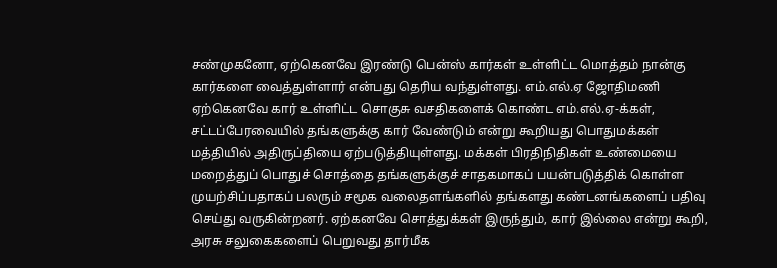சண்முகனோ, ஏற்கெனவே இரண்டு பென்ஸ் கார்கள் உள்ளிட்ட மொத்தம் நான்கு கார்களை வைத்துள்ளார் என்பது தெரிய வந்துள்ளது. எம்.எல்.ஏ ஜோதிமணி ஏற்கெனவே கார் உள்ளிட்ட சொகுசு வசதிகளைக் கொண்ட எம்.எல்.ஏ-க்கள், சட்டப்பேரவையில் தங்களுக்கு கார் வேண்டும் என்று கூறியது பொதுமக்கள் மத்தியில் அதிருப்தியை ஏற்படுத்தியுள்ளது. மக்கள் பிரதிநிதிகள் உண்மையை மறைத்துப் பொதுச் சொத்தை தங்களுக்குச் சாதகமாகப் பயன்படுத்திக் கொள்ள முயற்சிப்பதாகப் பலரும் சமூக வலைதளங்களில் தங்களது கண்டனங்களைப் பதிவு செய்து வருகின்றனர். ஏற்கனவே சொத்துக்கள் இருந்தும், கார் இல்லை என்று கூறி, அரசு சலுகைகளைப் பெறுவது தார்மீக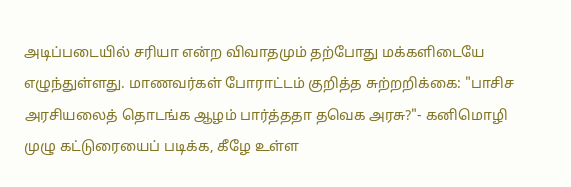அடிப்படையில் சரியா என்ற விவாதமும் தற்போது மக்களிடையே எழுந்துள்ளது. மாணவர்கள் போராட்டம் குறித்த சுற்றறிக்கை: "பாசிச அரசியலைத் தொடங்க ஆழம் பார்த்ததா தவெக அரசு?"- கனிமொழி முழு கட்டுரையைப் படிக்க, கீழே உள்ள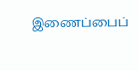இணைப்பைப்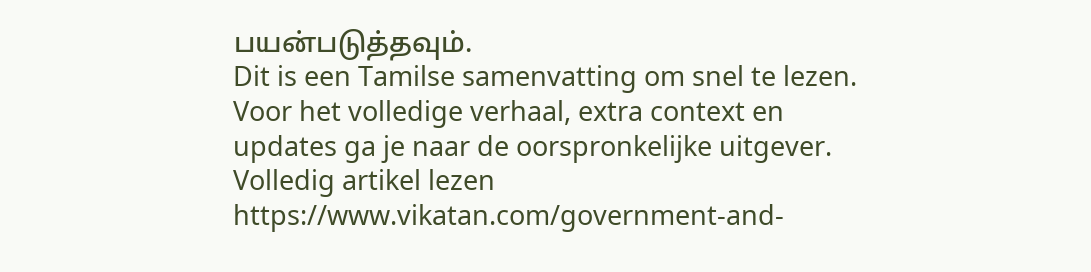பயன்படுத்தவும்.
Dit is een Tamilse samenvatting om snel te lezen. Voor het volledige verhaal, extra context en updates ga je naar de oorspronkelijke uitgever.
Volledig artikel lezen
https://www.vikatan.com/government-and-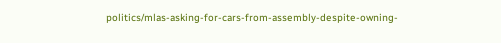politics/mlas-asking-for-cars-from-assembly-despite-owning-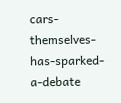cars-themselves-has-sparked-a-debate